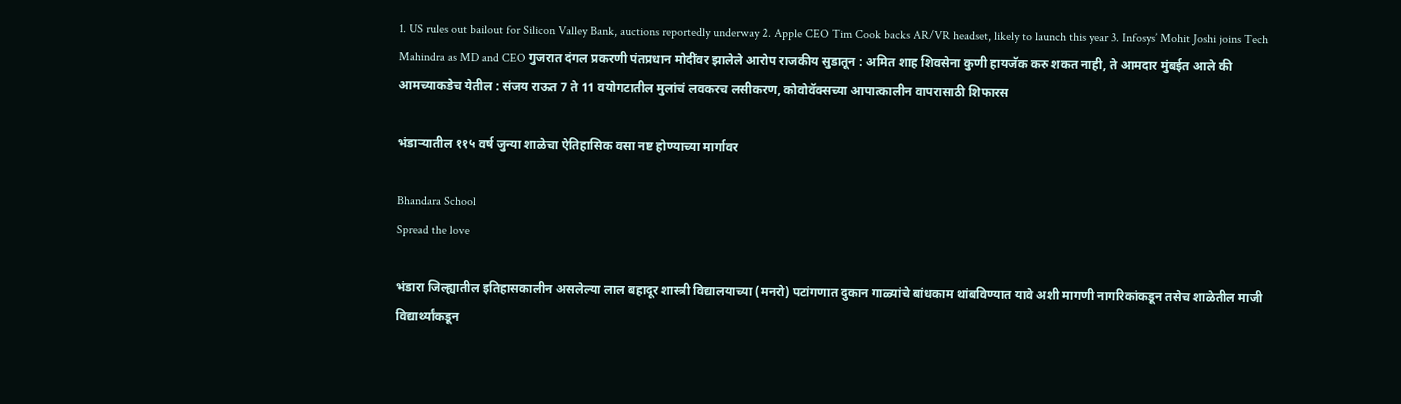1. US rules out bailout for Silicon Valley Bank, auctions reportedly underway 2. Apple CEO Tim Cook backs AR/VR headset, likely to launch this year 3. Infosys’ Mohit Joshi joins Tech Mahindra as MD and CEO गुजरात दंगल प्रकरणी पंतप्रधान मोदींवर झालेले आरोप राजकीय सुडातून : अमित शाह शिवसेना कुणी हायजॅक करु शकत नाही, ते आमदार मुंबईत आले की आमच्याकडेच येतील : संजय राऊत 7 ते 11 वयोगटातील मुलांचं लवकरच लसीकरण, कोवोवॅक्सच्या आपात्कालीन वापरासाठी शिफारस

भंडाऱ्यातील ११५ वर्ष जुन्या शाळेचा ऐतिहासिक वसा नष्ट होण्याच्या मार्गावर

Bhandara School
Spread the love

भंडारा जिल्ह्यातील इतिहासकालीन असलेल्या लाल बहादूर शास्त्री विद्यालयाच्या (मनरो) पटांगणात दुकान गाळ्यांचे बांधकाम थांबविण्यात यावे अशी मागणी नागरिकांकडून तसेच शाळेतील माजी विद्यार्थ्यांकडून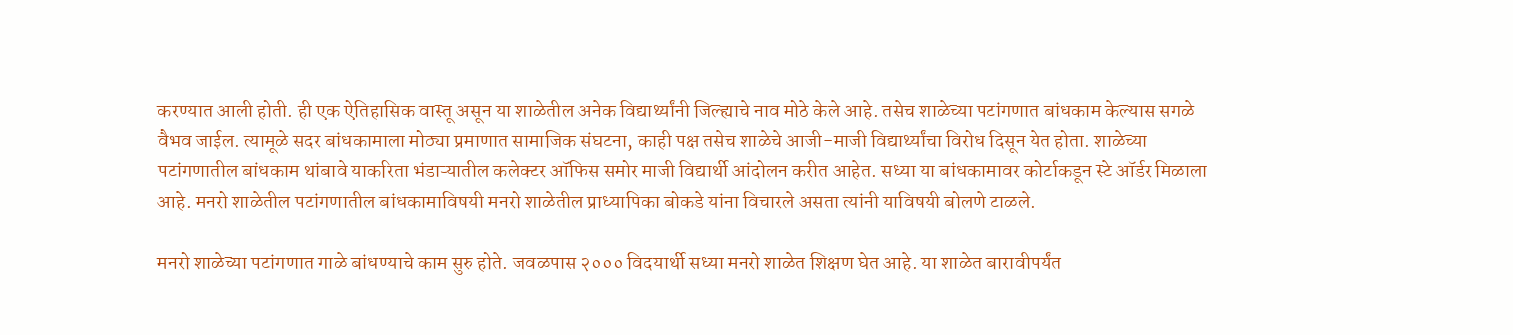करण्यात आली होती. ही एक ऐतिहासिक वास्तू असून या शाळेतील अनेक विद्यार्थ्यांनी जिल्ह्याचे नाव मोठे केले आहे. तसेच शाळेच्या पटांगणात बांधकाम केल्यास सगळे वैभव जाईल. त्यामूळे सदर बांधकामाला मोठ्या प्रमाणात सामाजिक संघटना, काही पक्ष तसेच शाळेचे आजी-माजी विद्यार्थ्यांचा विरोध दिसून येत होता. शाळेच्या पटांगणातील बांधकाम थांबावे याकरिता भंडाऱ्यातील कलेक्टर ऑफिस समोर माजी विद्यार्थी आंदोलन करीत आहेत. सध्या या बांधकामावर कोर्टाकडून स्टे ऑर्डर मिळाला आहे. मनरो शाळेतील पटांगणातील बांधकामाविषयी मनरो शाळेतील प्राध्यापिका बोकडे यांना विचारले असता त्यांनी याविषयी बोलणे टाळले.

मनरो शाळेच्या पटांगणात गाळे बांधण्याचे काम सुरु होते. जवळपास २००० विदयार्थी सध्या मनरो शाळेत शिक्षण घेत आहे. या शाळेत बारावीपर्यंत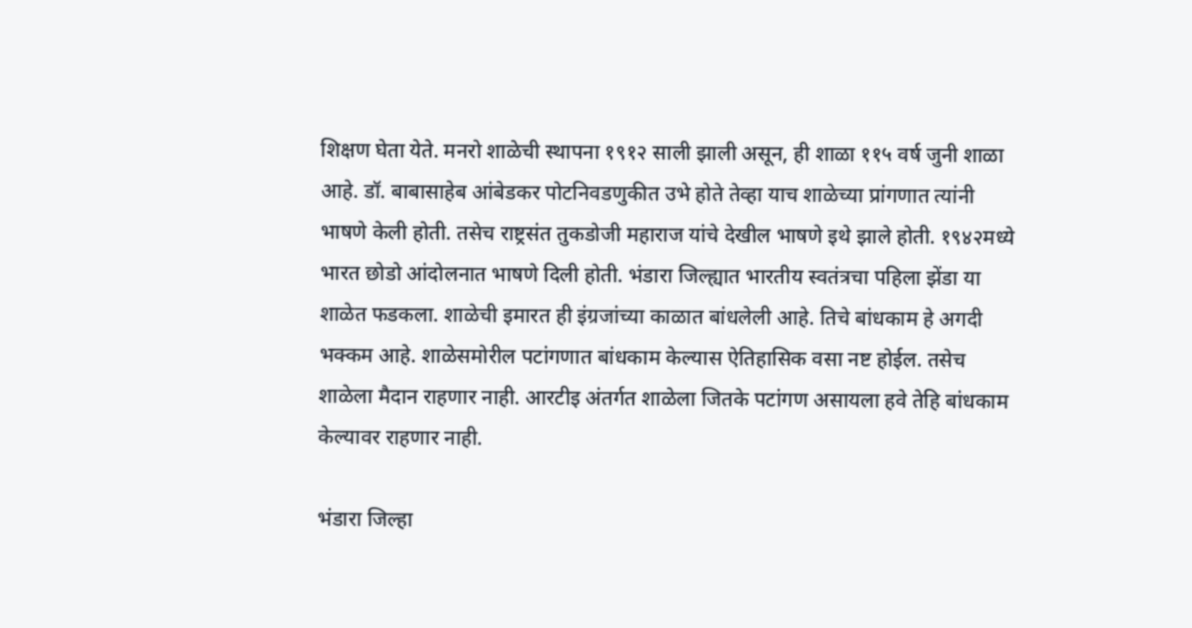शिक्षण घेता येते. मनरो शाळेची स्थापना १९१२ साली झाली असून, ही शाळा ११५ वर्ष जुनी शाळा आहे. डॉ. बाबासाहेब आंबेडकर पोटनिवडणुकीत उभे होते तेव्हा याच शाळेच्या प्रांगणात त्यांनी भाषणे केली होती. तसेच राष्ट्रसंत तुकडोजी महाराज यांचे देखील भाषणे इथे झाले होती. १९४२मध्ये भारत छोडो आंदोलनात भाषणे दिली होती. भंडारा जिल्ह्यात भारतीय स्वतंत्रचा पहिला झेंडा या शाळेत फडकला. शाळेची इमारत ही इंग्रजांच्या काळात बांधलेली आहे. तिचे बांधकाम हे अगदी भक्कम आहे. शाळेसमोरील पटांगणात बांधकाम केल्यास ऐतिहासिक वसा नष्ट होईल. तसेच शाळेला मैदान राहणार नाही. आरटीइ अंतर्गत शाळेला जितके पटांगण असायला हवे तेहि बांधकाम केल्यावर राहणार नाही.

भंडारा जिल्हा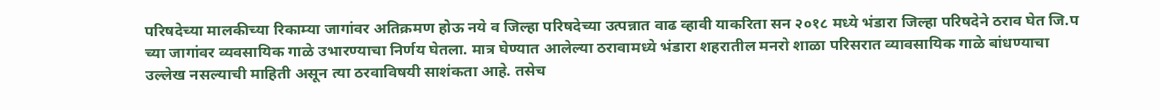परिषदेच्या मालकीच्या रिकाम्या जागांवर अतिक्रमण होऊ नये व जिल्हा परिषदेच्या उत्पन्नात वाढ व्हावी याकरिता सन २०१८ मध्ये भंडारा जिल्हा परिषदेने ठराव घेत जि.प च्या जागांवर व्यवसायिक गाळे उभारण्याचा निर्णय घेतला. मात्र घेण्यात आलेल्या ठरावामध्ये भंडारा शहरातील मनरो शाळा परिसरात व्यावसायिक गाळे बांधण्याचा उल्लेख नसल्याची माहिती असून त्या ठरवाविषयी साशंकता आहे. तसेच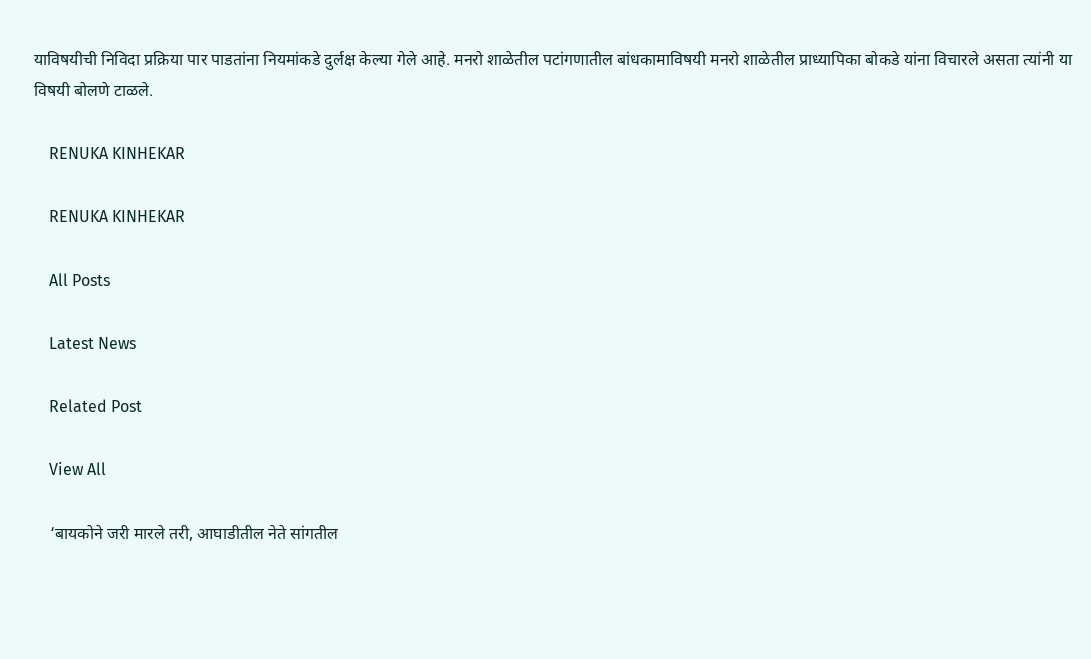याविषयीची निविदा प्रक्रिया पार पाडतांना नियमांकडे दुर्लक्ष केल्या गेले आहे. मनरो शाळेतील पटांगणातील बांधकामाविषयी मनरो शाळेतील प्राध्यापिका बोकडे यांना विचारले असता त्यांनी या विषयी बोलणे टाळले.

    RENUKA KINHEKAR

    RENUKA KINHEKAR

    All Posts

    Latest News

    Related Post

    View All

    ‘बायकोने जरी मारले तरी, आघाडीतील नेते सांगतील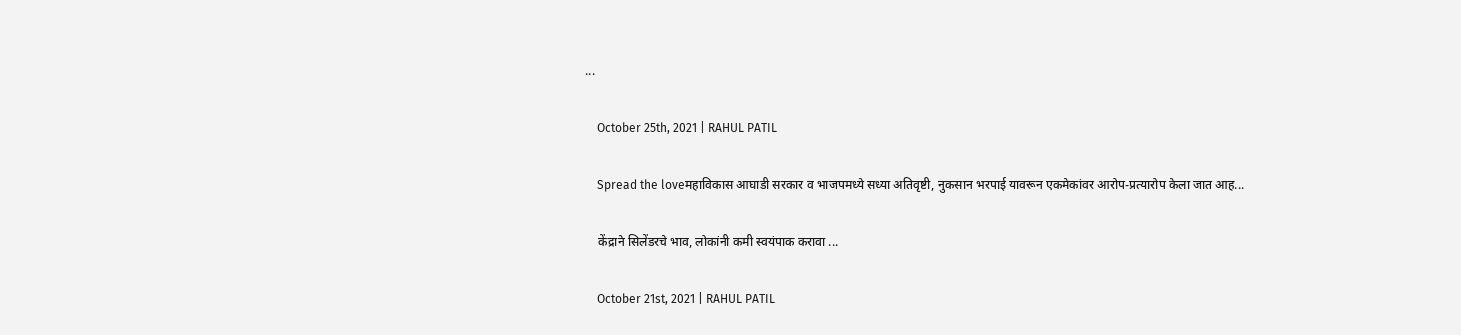...

    October 25th, 2021 | RAHUL PATIL

    Spread the loveमहाविकास आघाडी सरकार व भाजपमध्ये सध्या अतिवृष्टी, नुकसान भरपाई यावरून एकमेकांवर आरोप-प्रत्यारोप केला जात आह...

    केंद्राने सिलेंडरचे भाव, लोकांनी कमी स्वयंपाक करावा ...

    October 21st, 2021 | RAHUL PATIL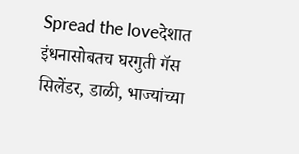Spread the loveदेशात इंधनासोबतच घरगुती गॅस सिलेंडर, डाळी, भाज्यांच्या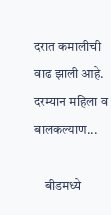दरात कमालीची वाढ झाली आहे. दरम्यान महिला व बालकल्याण...

    बीडमध्ये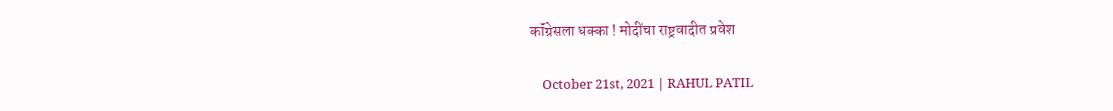कॉंग्रेसला धक्का ! मोदींचा राष्ट्रवादीत प्रवेश

    October 21st, 2021 | RAHUL PATIL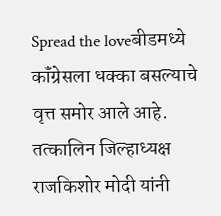Spread the loveबीडमध्ये कॉंग्रेसला धक्का बसल्याचे वृत्त समोर आले आहे. तत्कालिन जिल्हाध्यक्ष राजकिशोर मोदी यांनी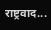राष्ट्रवाद...